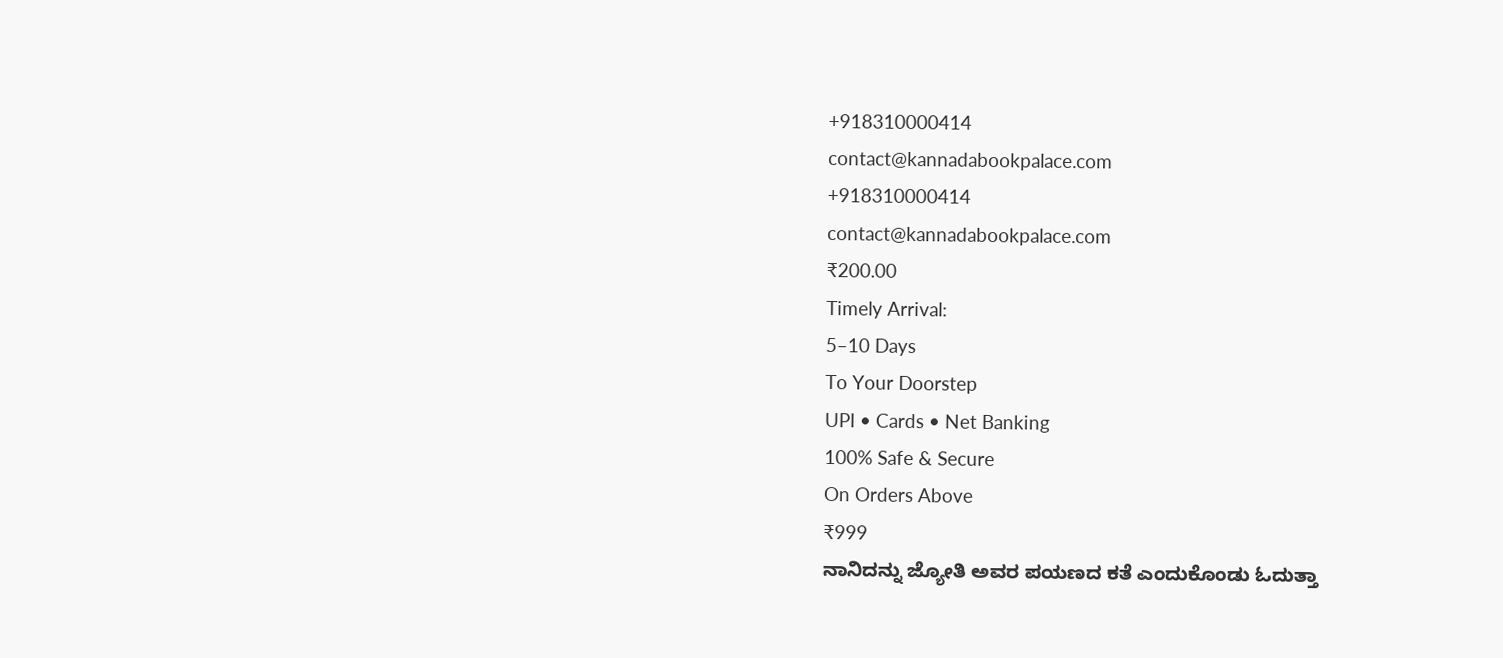+918310000414
contact@kannadabookpalace.com
+918310000414
contact@kannadabookpalace.com
₹200.00
Timely Arrival:
5–10 Days
To Your Doorstep
UPI • Cards • Net Banking
100% Safe & Secure
On Orders Above
₹999
ನಾನಿದನ್ನು ಜ್ಯೋತಿ ಅವರ ಪಯಣದ ಕತೆ ಎಂದುಕೊಂಡು ಓದುತ್ತಾ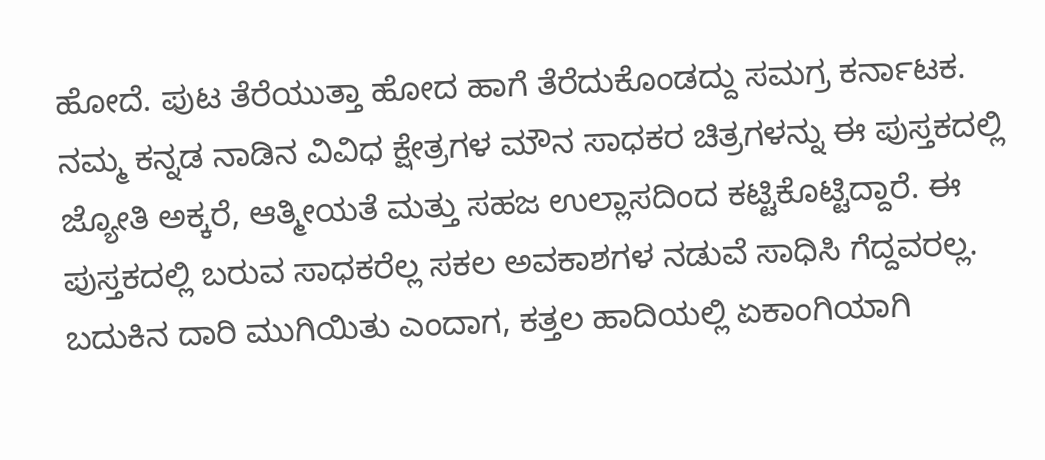ಹೋದೆ. ಪುಟ ತೆರೆಯುತ್ತಾ ಹೋದ ಹಾಗೆ ತೆರೆದುಕೊಂಡದ್ದು ಸಮಗ್ರ ಕರ್ನಾಟಕ. ನಮ್ಮ ಕನ್ನಡ ನಾಡಿನ ವಿವಿಧ ಕ್ಷೇತ್ರಗಳ ಮೌನ ಸಾಧಕರ ಚಿತ್ರಗಳನ್ನು ಈ ಪುಸ್ತಕದಲ್ಲಿ ಜ್ಯೋತಿ ಅಕ್ಕರೆ, ಆತ್ಮೀಯತೆ ಮತ್ತು ಸಹಜ ಉಲ್ಲಾಸದಿಂದ ಕಟ್ಟಿಕೊಟ್ಟಿದ್ದಾರೆ. ಈ ಪುಸ್ತಕದಲ್ಲಿ ಬರುವ ಸಾಧಕರೆಲ್ಲ ಸಕಲ ಅವಕಾಶಗಳ ನಡುವೆ ಸಾಧಿಸಿ ಗೆದ್ದವರಲ್ಲ. ಬದುಕಿನ ದಾರಿ ಮುಗಿಯಿತು ಎಂದಾಗ, ಕತ್ತಲ ಹಾದಿಯಲ್ಲಿ ಏಕಾಂಗಿಯಾಗಿ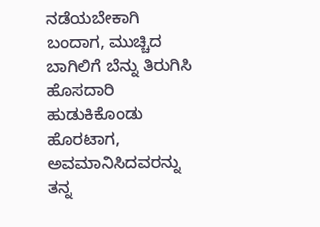ನಡೆಯಬೇಕಾಗಿ ಬಂದಾಗ, ಮುಚ್ಚಿದ ಬಾಗಿಲಿಗೆ ಬೆನ್ನು ತಿರುಗಿಸಿ ಹೊಸದಾರಿ ಹುಡುಕಿಕೊಂಡು ಹೊರಟಾಗ, ಅವಮಾನಿಸಿದವರನ್ನು ತನ್ನ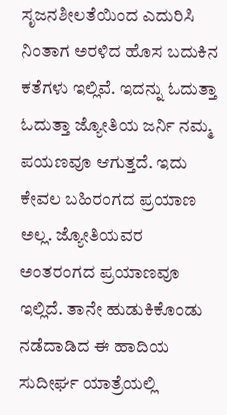ಸೃಜನಶೀಲತೆಯಿಂದ ಎದುರಿಸಿ ನಿಂತಾಗ ಅರಳಿದ ಹೊಸ ಬದುಕಿನ ಕತೆಗಳು ಇಲ್ಲಿವೆ. ಇದನ್ನು ಓದುತ್ತಾ ಓದುತ್ತಾ ಜ್ಯೋತಿಯ ಜರ್ನಿ ನಮ್ಮ ಪಯಣವೂ ಆಗುತ್ತದೆ. ಇದು ಕೇವಲ ಬಹಿರಂಗದ ಪ್ರಯಾಣ ಅಲ್ಲ. ಜ್ಯೋತಿಯವರ ಅಂತರಂಗದ ಪ್ರಯಾಣವೂ ಇಲ್ಲಿದೆ. ತಾನೇ ಹುಡುಕಿಕೊಂಡು ನಡೆದಾಡಿದ ಈ ಹಾದಿಯ ಸುದೀರ್ಘ ಯಾತ್ರೆಯಲ್ಲಿ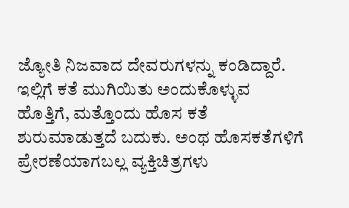ಜ್ಯೋತಿ ನಿಜವಾದ ದೇವರುಗಳನ್ನು ಕಂಡಿದ್ದಾರೆ. ಇಲ್ಲಿಗೆ ಕತೆ ಮುಗಿಯಿತು ಅಂದುಕೊಳ್ಳುವ ಹೊತ್ತಿಗೆ, ಮತ್ತೊಂದು ಹೊಸ ಕತೆ ಶುರುಮಾಡುತ್ತದೆ ಬದುಕು. ಅಂಥ ಹೊಸಕತೆಗಳಿಗೆ ಪ್ರೇರಣೆಯಾಗಬಲ್ಲ ವ್ಯಕ್ತಿಚಿತ್ರಗಳು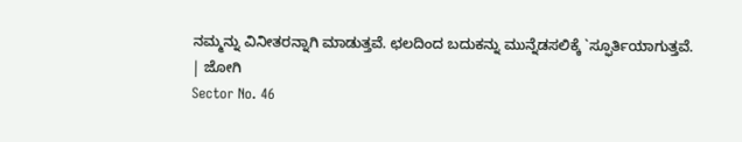ನಮ್ಮನ್ನು ವಿನೀತರನ್ನಾಗಿ ಮಾಡುತ್ತವೆ. ಛಲದಿಂದ ಬದುಕನ್ನು ಮುನ್ನೆಡಸಲಿಕ್ಕೆ `ಸ್ಫೂರ್ತಿಯಾಗುತ್ತವೆ.
| ಜೋಗಿ
Sector No. 46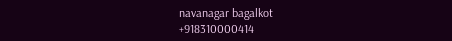navanagar bagalkot
+918310000414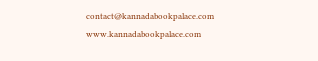contact@kannadabookpalace.com
www.kannadabookpalace.com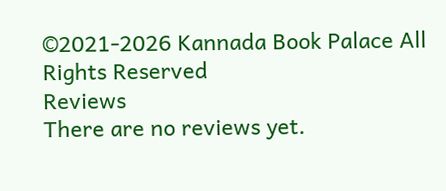©2021-2026 Kannada Book Palace All Rights Reserved
Reviews
There are no reviews yet.